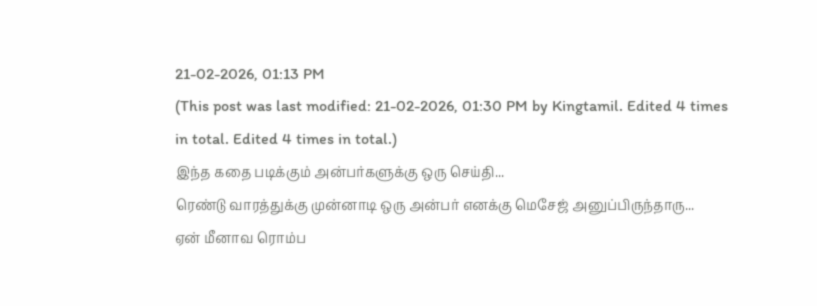21-02-2026, 01:13 PM
(This post was last modified: 21-02-2026, 01:30 PM by Kingtamil. Edited 4 times in total. Edited 4 times in total.)
இந்த கதை படிக்கும் அன்பர்களுக்கு ஒரு செய்தி...
ரெண்டு வாரத்துக்கு முன்னாடி ஒரு அன்பர் எனக்கு மெசேஜ் அனுப்பிருந்தாரு...
ஏன் மீனாவ ரொம்ப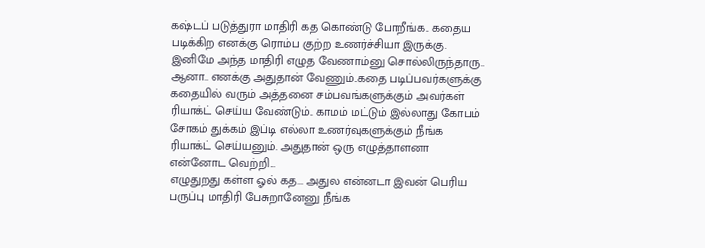கஷ்டப் படுத்துரா மாதிரி கத கொண்டு போறீங்க.. கதைய படிக்கிற எனக்கு ரொம்ப குற்ற உணர்ச்சியா இருக்கு. இனிமே அந்த மாதிரி எழுத வேணாம்னு சொல்லிருந்தாரு..
ஆனா.. எனக்கு அதுதான் வேணும்..கதை படிப்பவர்களுக்கு கதையில் வரும் அத்தனை சம்பவங்களுக்கும் அவர்கள் ரியாக்ட் செய்ய வேண்டும்.. காமம் மட்டும் இல்லாது கோபம் சோகம் துக்கம் இப்டி எல்லா உணர்வுகளுக்கும் நீங்க ரியாக்ட் செய்யனும். அதுதான் ஒரு எழுத்தாளனா என்னோட வெற்றி...
எழுதுறது கள்ள ஓல் கத... அதுல என்னடா இவன் பெரிய பருப்பு மாதிரி பேசுறானேனு நீங்க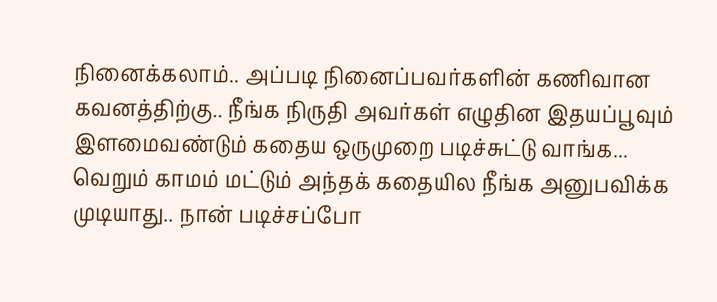நினைக்கலாம்.. அப்படி நினைப்பவர்களின் கணிவான கவனத்திற்கு.. நீங்க நிருதி அவர்கள் எழுதின இதயப்பூவும் இளமைவண்டும் கதைய ஒருமுறை படிச்சுட்டு வாங்க... வெறும் காமம் மட்டும் அந்தக் கதையில நீங்க அனுபவிக்க முடியாது.. நான் படிச்சப்போ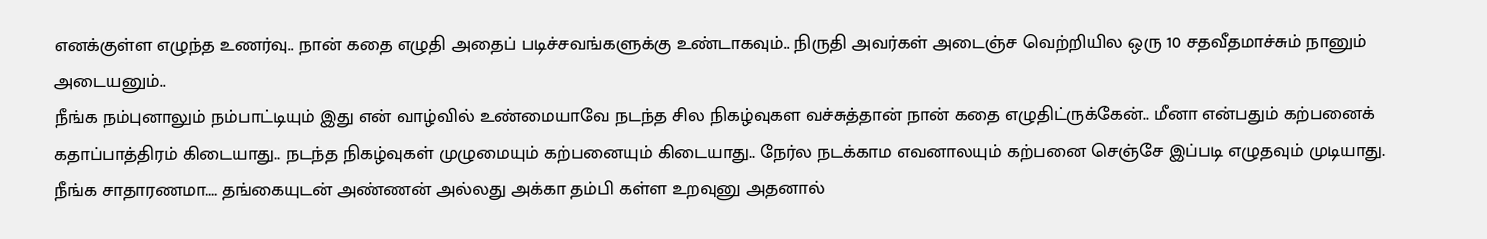எனக்குள்ள எழுந்த உணர்வு.. நான் கதை எழுதி அதைப் படிச்சவங்களுக்கு உண்டாகவும்.. நிருதி அவர்கள் அடைஞ்ச வெற்றியில ஒரு 10 சதவீதமாச்சும் நானும் அடையனும்..
நீங்க நம்புனாலும் நம்பாட்டியும் இது என் வாழ்வில் உண்மையாவே நடந்த சில நிகழ்வுகள வச்சுத்தான் நான் கதை எழுதிட்ருக்கேன்.. மீனா என்பதும் கற்பனைக் கதாப்பாத்திரம் கிடையாது.. நடந்த நிகழ்வுகள் முழுமையும் கற்பனையும் கிடையாது.. நேர்ல நடக்காம எவனாலயும் கற்பனை செஞ்சே இப்படி எழுதவும் முடியாது.
நீங்க சாதாரணமா.... தங்கையுடன் அண்ணன் அல்லது அக்கா தம்பி கள்ள உறவுனு அதனால்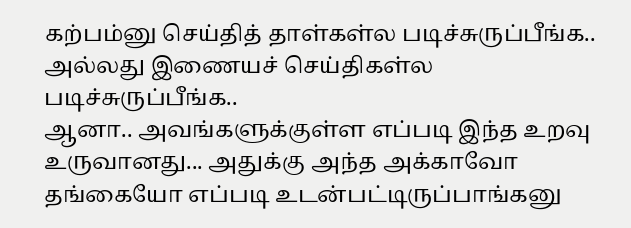கற்பம்னு செய்தித் தாள்கள்ல படிச்சுருப்பீங்க.. அல்லது இணையச் செய்திகள்ல படிச்சுருப்பீங்க..
ஆனா.. அவங்களுக்குள்ள எப்படி இந்த உறவு உருவானது... அதுக்கு அந்த அக்காவோ தங்கையோ எப்படி உடன்பட்டிருப்பாங்கனு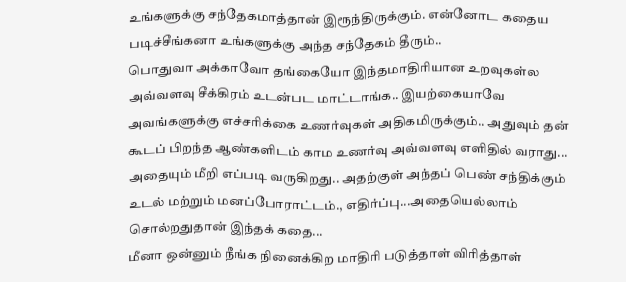உங்களுக்கு சந்தேகமாத்தான் இரூந்திருக்கும். என்னோட கதைய படிச்சீங்கனா உங்களுக்கு அந்த சந்தேகம் தீரும்..
பொதுவா அக்காவோ தங்கையோ இந்தமாதிரியான உறவுகள்ல அவ்வளவு சீக்கிரம் உடன்பட மாட்டாங்க.. இயற்கையாவே அவங்களுக்கு எச்சரிக்கை உணர்வுகள் அதிகமிருக்கும்.. அதுவும் தன் கூடப் பிறந்த ஆண்களிடம் காம உணர்வு அவ்வளவு எளிதில் வராது... அதையும் மீறி எப்படி வருகிறது.. அதற்குள் அந்தப் பெண் சந்திக்கும் உடல் மற்றும் மனப்போராட்டம்., எதிர்ப்பு...அதையெல்லாம் சொல்றதுதான் இந்தக் கதை...
மீனா ஒன்னும் நீங்க நினைக்கிற மாதிரி படுத்தாள் விரித்தாள்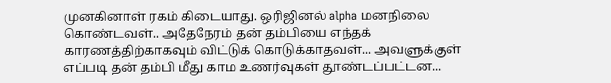முனகினாள் ரகம் கிடையாது. ஒரிஜினல் alpha மனநிலை கொண்டவள்.. அதேநேரம் தன் தம்பியை எந்தக் காரணத்திற்காகவும் விட்டுக் கொடுக்காதவள்... அவளுக்குள் எப்படி தன் தம்பி மீது காம உணர்வுகள் தூண்டப்பட்டன...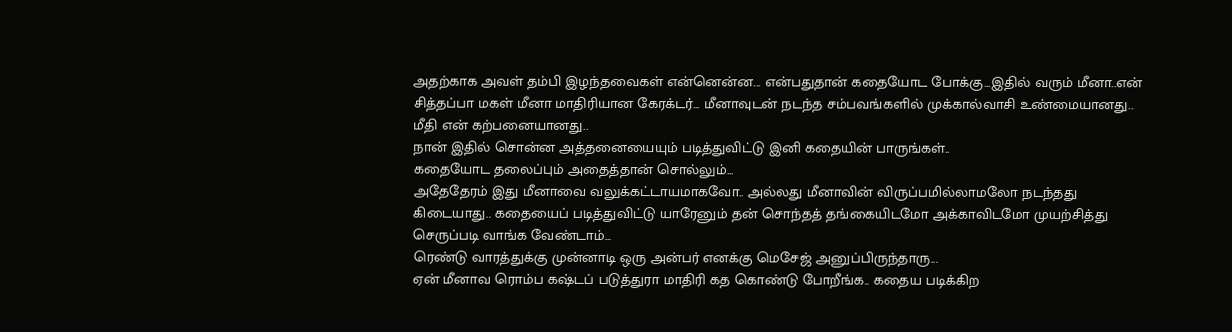அதற்காக அவள் தம்பி இழந்தவைகள் என்னென்ன... என்பதுதான் கதையோட போக்கு...இதில் வரும் மீனா..என் சித்தப்பா மகள் மீனா மாதிரியான கேரக்டர்... மீனாவுடன் நடந்த சம்பவங்களில் முக்கால்வாசி உண்மையானது.. மீதி என் கற்பனையானது..
நான் இதில் சொன்ன அத்தனையையும் படித்துவிட்டு இனி கதையின் பாருங்கள்..
கதையோட தலைப்பும் அதைத்தான் சொல்லும்...
அதேதேரம் இது மீனாவை வலுக்கட்டாயமாகவோ.. அல்லது மீனாவின் விருப்பமில்லாமலோ நடந்தது கிடையாது.. கதையைப் படித்துவிட்டு யாரேனும் தன் சொந்தத் தங்கையிடமோ அக்காவிடமோ முயற்சித்து செருப்படி வாங்க வேண்டாம்...
ரெண்டு வாரத்துக்கு முன்னாடி ஒரு அன்பர் எனக்கு மெசேஜ் அனுப்பிருந்தாரு...
ஏன் மீனாவ ரொம்ப கஷ்டப் படுத்துரா மாதிரி கத கொண்டு போறீங்க.. கதைய படிக்கிற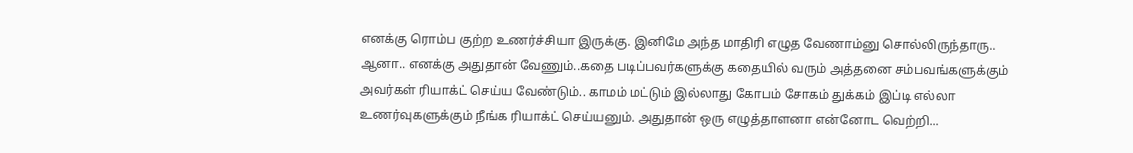எனக்கு ரொம்ப குற்ற உணர்ச்சியா இருக்கு. இனிமே அந்த மாதிரி எழுத வேணாம்னு சொல்லிருந்தாரு..
ஆனா.. எனக்கு அதுதான் வேணும்..கதை படிப்பவர்களுக்கு கதையில் வரும் அத்தனை சம்பவங்களுக்கும் அவர்கள் ரியாக்ட் செய்ய வேண்டும்.. காமம் மட்டும் இல்லாது கோபம் சோகம் துக்கம் இப்டி எல்லா உணர்வுகளுக்கும் நீங்க ரியாக்ட் செய்யனும். அதுதான் ஒரு எழுத்தாளனா என்னோட வெற்றி...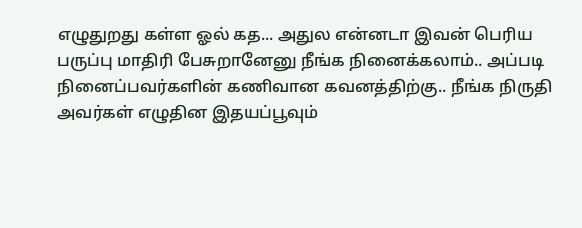எழுதுறது கள்ள ஓல் கத... அதுல என்னடா இவன் பெரிய பருப்பு மாதிரி பேசுறானேனு நீங்க நினைக்கலாம்.. அப்படி நினைப்பவர்களின் கணிவான கவனத்திற்கு.. நீங்க நிருதி அவர்கள் எழுதின இதயப்பூவும்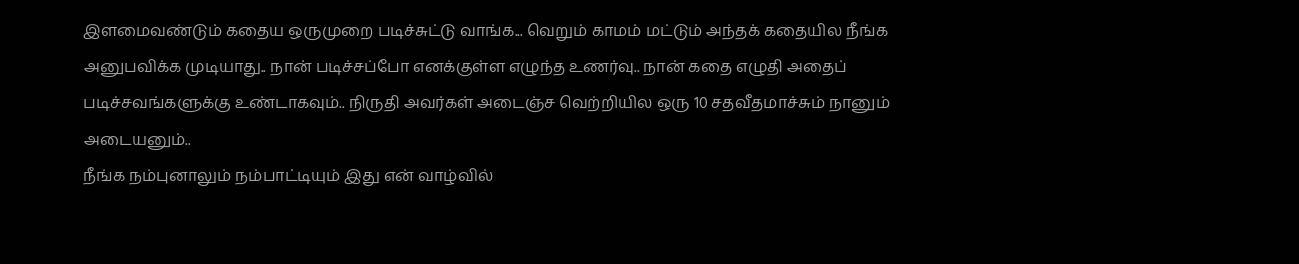இளமைவண்டும் கதைய ஒருமுறை படிச்சுட்டு வாங்க... வெறும் காமம் மட்டும் அந்தக் கதையில நீங்க அனுபவிக்க முடியாது.. நான் படிச்சப்போ எனக்குள்ள எழுந்த உணர்வு.. நான் கதை எழுதி அதைப் படிச்சவங்களுக்கு உண்டாகவும்.. நிருதி அவர்கள் அடைஞ்ச வெற்றியில ஒரு 10 சதவீதமாச்சும் நானும் அடையனும்..
நீங்க நம்புனாலும் நம்பாட்டியும் இது என் வாழ்வில்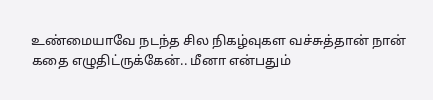உண்மையாவே நடந்த சில நிகழ்வுகள வச்சுத்தான் நான் கதை எழுதிட்ருக்கேன்.. மீனா என்பதும்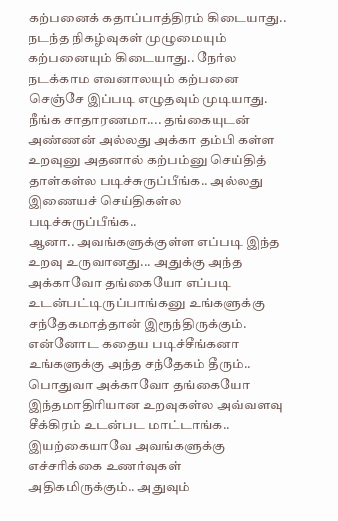கற்பனைக் கதாப்பாத்திரம் கிடையாது.. நடந்த நிகழ்வுகள் முழுமையும் கற்பனையும் கிடையாது.. நேர்ல நடக்காம எவனாலயும் கற்பனை செஞ்சே இப்படி எழுதவும் முடியாது.
நீங்க சாதாரணமா.... தங்கையுடன் அண்ணன் அல்லது அக்கா தம்பி கள்ள உறவுனு அதனால் கற்பம்னு செய்தித் தாள்கள்ல படிச்சுருப்பீங்க.. அல்லது இணையச் செய்திகள்ல படிச்சுருப்பீங்க..
ஆனா.. அவங்களுக்குள்ள எப்படி இந்த உறவு உருவானது... அதுக்கு அந்த அக்காவோ தங்கையோ எப்படி உடன்பட்டிருப்பாங்கனு உங்களுக்கு சந்தேகமாத்தான் இரூந்திருக்கும். என்னோட கதைய படிச்சீங்கனா உங்களுக்கு அந்த சந்தேகம் தீரும்..
பொதுவா அக்காவோ தங்கையோ இந்தமாதிரியான உறவுகள்ல அவ்வளவு சீக்கிரம் உடன்பட மாட்டாங்க.. இயற்கையாவே அவங்களுக்கு எச்சரிக்கை உணர்வுகள் அதிகமிருக்கும்.. அதுவும்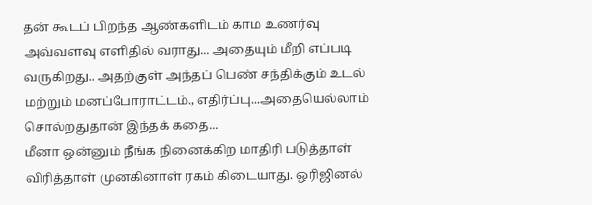தன் கூடப் பிறந்த ஆண்களிடம் காம உணர்வு அவ்வளவு எளிதில் வராது... அதையும் மீறி எப்படி வருகிறது.. அதற்குள் அந்தப் பெண் சந்திக்கும் உடல் மற்றும் மனப்போராட்டம்., எதிர்ப்பு...அதையெல்லாம் சொல்றதுதான் இந்தக் கதை...
மீனா ஒன்னும் நீங்க நினைக்கிற மாதிரி படுத்தாள் விரித்தாள் முனகினாள் ரகம் கிடையாது. ஒரிஜினல்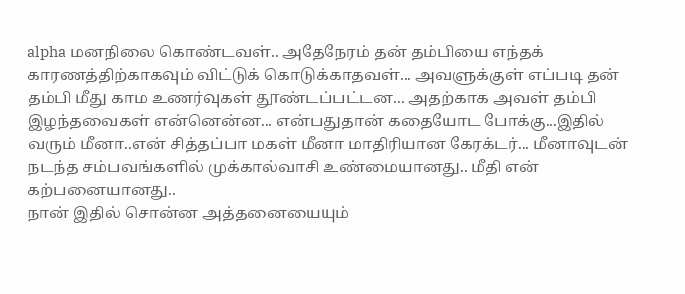alpha மனநிலை கொண்டவள்.. அதேநேரம் தன் தம்பியை எந்தக் காரணத்திற்காகவும் விட்டுக் கொடுக்காதவள்... அவளுக்குள் எப்படி தன் தம்பி மீது காம உணர்வுகள் தூண்டப்பட்டன... அதற்காக அவள் தம்பி இழந்தவைகள் என்னென்ன... என்பதுதான் கதையோட போக்கு...இதில் வரும் மீனா..என் சித்தப்பா மகள் மீனா மாதிரியான கேரக்டர்... மீனாவுடன் நடந்த சம்பவங்களில் முக்கால்வாசி உண்மையானது.. மீதி என் கற்பனையானது..
நான் இதில் சொன்ன அத்தனையையும்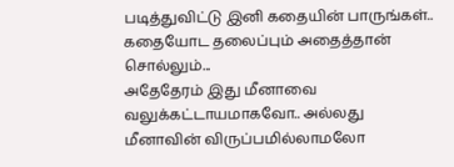படித்துவிட்டு இனி கதையின் பாருங்கள்..
கதையோட தலைப்பும் அதைத்தான் சொல்லும்...
அதேதேரம் இது மீனாவை வலுக்கட்டாயமாகவோ.. அல்லது மீனாவின் விருப்பமில்லாமலோ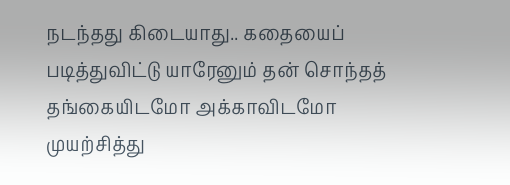நடந்தது கிடையாது.. கதையைப் படித்துவிட்டு யாரேனும் தன் சொந்தத் தங்கையிடமோ அக்காவிடமோ முயற்சித்து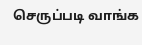செருப்படி வாங்க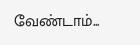வேண்டாம்...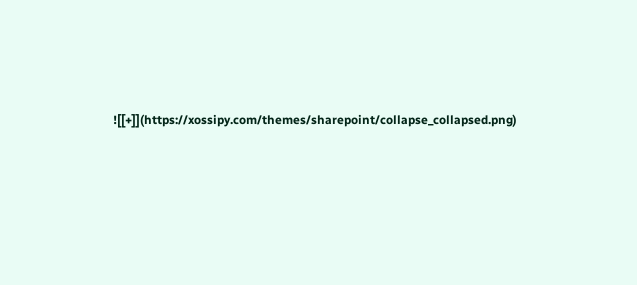![[+]](https://xossipy.com/themes/sharepoint/collapse_collapsed.png)